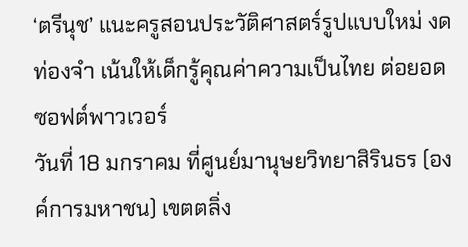‘ตรีนุช’ แนะครูสอนประวัติศาสตร์รูปแบบใหม่ งดท่องจำ เน้นให้เด็กรู้คุณค่าความเป็นไทย ต่อยอดซอฟต์พาวเวอร์
วันที่ 18 มกราคม ที่ศูนย์มานุษยวิทยาสิรินธร (องค์การมหาชน) เขตตลิ่ง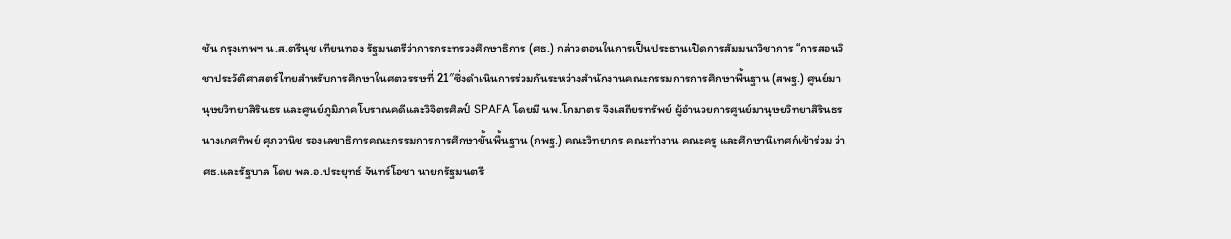ชัน กรุงเทพฯ น.ส.ตรีนุช เทียนทอง รัฐมนตรีว่าการกระทรวงศึกษาธิการ (ศธ.) กล่าวตอนในการเป็นประธานเปิดการสัมมนาวิชาการ “การสอนวิชาประวัติศาสตร์ไทยสำหรับการศึกษาในศตวรรษที่ 21″ซึ่งดำเนินการร่วมกันระหว่างสำนักงานคณะกรรมการการศึกษาพื้นฐาน (สพฐ.) ศูนย์มานุษยวิทยาสิรินธร และศูนย์ภูมิภาคโบราณคดีและวิจิตรศิลป์ SPAFA โดยมี นพ.โกมาตร จึงเสถียรทรัพย์ ผู้อำนวยการศูนย์มานุษยวิทยาสิรินธร นางเกศทิพย์ ศุภวานิช รองเลขาธิการคณะกรรมการการศึกษาขั้นพื้นฐาน (กพฐ.) คณะวิทยากร คณะทำงาน คณะครู และศึกษานิเทศก์เข้าร่วม ว่า ศธ.และรัฐบาล โดย พล.อ.ประยุทธ์ จันทร์โอชา นายกรัฐมนตรี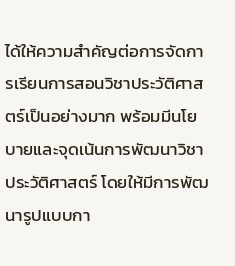ได้ให้ความสำคัญต่อการจัดการเรียนการสอนวิชาประวัติศาสตร์เป็นอย่างมาก พร้อมมีนโยบายและจุดเน้นการพัฒนาวิชาประวัติศาสตร์ โดยให้มีการพัฒนารูปแบบกา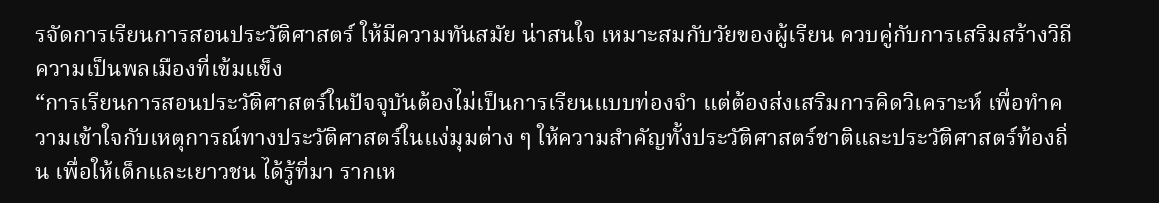รจัดการเรียนการสอนประวัติศาสตร์ ให้มีความทันสมัย น่าสนใจ เหมาะสมกับวัยของผู้เรียน ควบคู่กับการเสริมสร้างวิถีความเป็นพลเมืองที่เข้มแข็ง
“การเรียนการสอนประวัติศาสตร์ในปัจจุบันต้องไม่เป็นการเรียนแบบท่องจำ แต่ต้องส่งเสริมการคิดวิเคราะห์ เพื่อทำความเข้าใจกับเหตุการณ์ทางประวัติศาสตร์ในแง่มุมต่าง ๆ ให้ความสำคัญทั้งประวัติศาสตร์ชาติและประวัติศาสตร์ท้องถิ่น เพื่อให้เด็กและเยาวชน ได้รู้ที่มา รากเห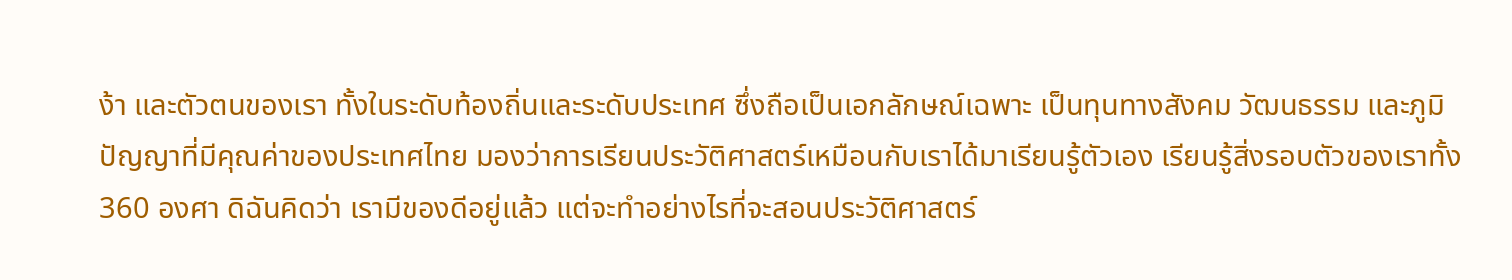ง้า และตัวตนของเรา ทั้งในระดับท้องถิ่นและระดับประเทศ ซึ่งถือเป็นเอกลักษณ์เฉพาะ เป็นทุนทางสังคม วัฒนธรรม และภูมิปัญญาที่มีคุณค่าของประเทศไทย มองว่าการเรียนประวัติศาสตร์เหมือนกับเราได้มาเรียนรู้ตัวเอง เรียนรู้สิ่งรอบตัวของเราทั้ง 360 องศา ดิฉันคิดว่า เรามีของดีอยู่แล้ว แต่จะทำอย่างไรที่จะสอนประวัติศาสตร์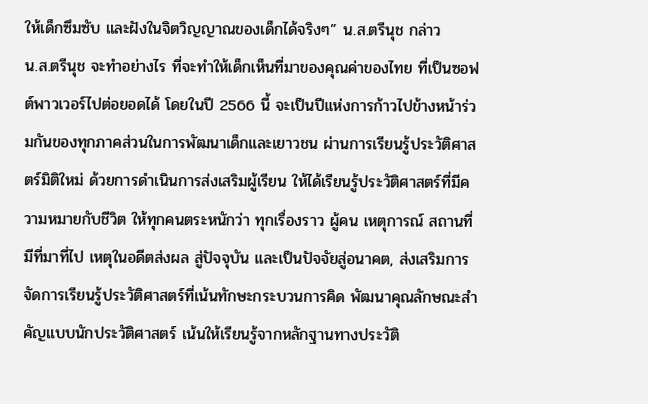ให้เด็กซึมซับ และฝังในจิตวิญญาณของเด็กได้จริงๆ” น.ส.ตรีนุช กล่าว
น.ส.ตรีนุช จะทำอย่างไร ที่จะทำให้เด็กเห็นที่มาของคุณค่าของไทย ที่เป็นซอฟต์พาวเวอร์ไปต่อยอดได้ โดยในปี 2566 นี้ จะเป็นปีแห่งการก้าวไปข้างหน้าร่วมกันของทุกภาคส่วนในการพัฒนาเด็กและเยาวชน ผ่านการเรียนรู้ประวัติศาสตร์มิติใหม่ ด้วยการดำเนินการส่งเสริมผู้เรียน ให้ได้เรียนรู้ประวัติศาสตร์ที่มีความหมายกับชีวิต ให้ทุกคนตระหนักว่า ทุกเรื่องราว ผู้คน เหตุการณ์ สถานที่ มีที่มาที่ไป เหตุในอดีตส่งผล สู่ปัจจุบัน และเป็นปัจจัยสู่อนาคต, ส่งเสริมการจัดการเรียนรู้ประวัติศาสตร์ที่เน้นทักษะกระบวนการคิด พัฒนาคุณลักษณะสำคัญแบบนักประวัติศาสตร์ เน้นให้เรียนรู้จากหลักฐานทางประวัติ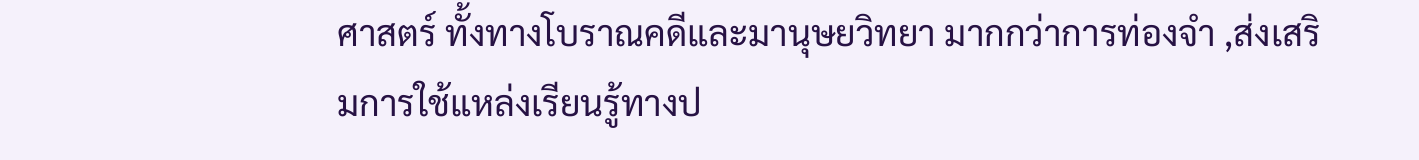ศาสตร์ ทั้งทางโบราณคดีและมานุษยวิทยา มากกว่าการท่องจำ ,ส่งเสริมการใช้แหล่งเรียนรู้ทางป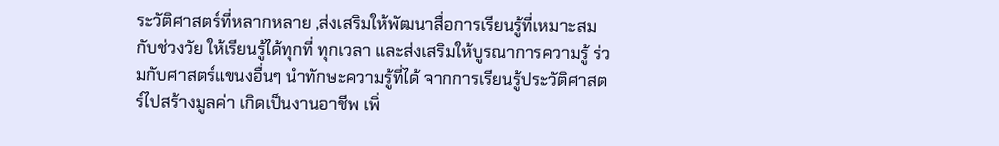ระวัติศาสตร์ที่หลากหลาย ,ส่งเสริมให้พัฒนาสื่อการเรียนรู้ที่เหมาะสมกับช่วงวัย ให้เรียนรู้ได้ทุกที่ ทุกเวลา และส่งเสริมให้บูรณาการความรู้ ร่วมกับศาสตร์แขนงอื่นๆ นำทักษะความรู้ที่ได้ จากการเรียนรู้ประวัติศาสตร์ไปสร้างมูลค่า เกิดเป็นงานอาชีพ เพิ่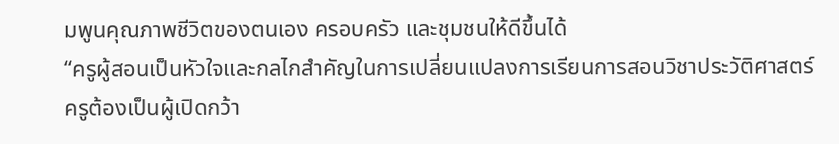มพูนคุณภาพชีวิตของตนเอง ครอบครัว และชุมชนให้ดีขึ้นได้
“ครูผู้สอนเป็นหัวใจและกลไกสำคัญในการเปลี่ยนแปลงการเรียนการสอนวิชาประวัติศาสตร์ ครูต้องเป็นผู้เปิดกว้า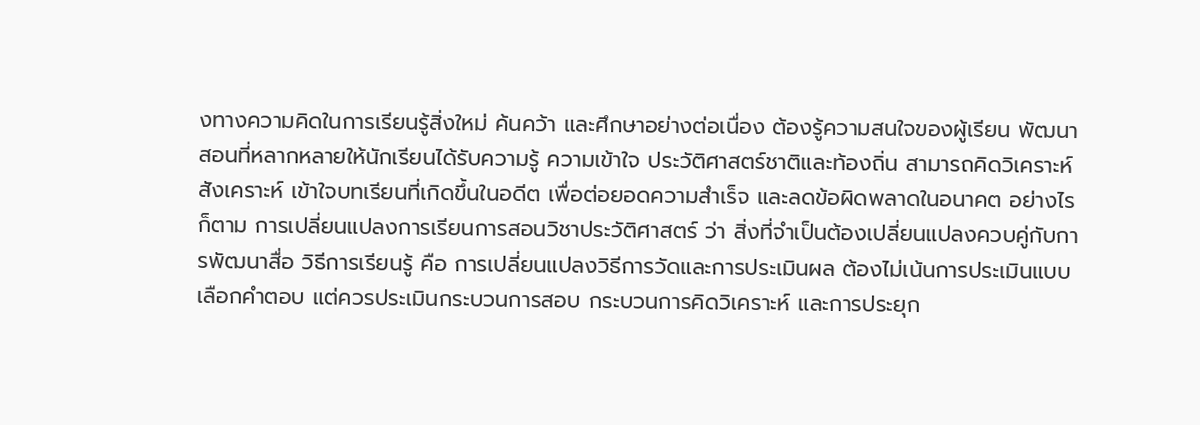งทางความคิดในการเรียนรู้สิ่งใหม่ ค้นคว้า และศึกษาอย่างต่อเนื่อง ต้องรู้ความสนใจของผู้เรียน พัฒนาสอนที่หลากหลายให้นักเรียนได้รับความรู้ ความเข้าใจ ประวัติศาสตร์ชาติและท้องถิ่น สามารถคิดวิเคราะห์ สังเคราะห์ เข้าใจบทเรียนที่เกิดขึ้นในอดีต เพื่อต่อยอดความสำเร็จ และลดข้อผิดพลาดในอนาคต อย่างไรก็ตาม การเปลี่ยนแปลงการเรียนการสอนวิชาประวัติศาสตร์ ว่า สิ่งที่จำเป็นต้องเปลี่ยนแปลงควบคู่กับการพัฒนาสื่อ วิธีการเรียนรู้ คือ การเปลี่ยนแปลงวิธีการวัดและการประเมินผล ต้องไม่เน้นการประเมินแบบเลือกคำตอบ แต่ควรประเมินกระบวนการสอบ กระบวนการคิดวิเคราะห์ และการประยุก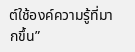ต์ใช้องค์ความรู้ที่มากขึ้น”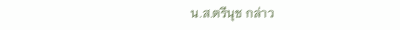น.ส.ตรีนุช กล่าว